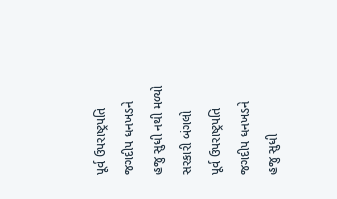પૂર્વ ઉપરાષ્ટ્રપતિ જગદીપ ધનખડને હજુ સુધી નથી મળ્યો સરકારી બંગલો
પૂર્વ ઉપરાષ્ટ્રપતિ જગદીપ ધનખડને હજુ સુધી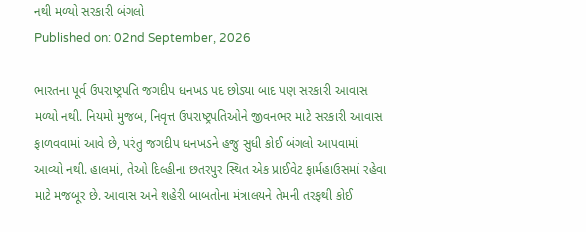નથી મળ્યો સરકારી બંગલો
Published on: 02nd September, 2026

ભારતના પૂર્વ ઉપરાષ્ટ્રપતિ જગદીપ ધનખડ પદ છોડ્યા બાદ પણ સરકારી આવાસ મળ્યો નથી. નિયમો મુજબ, નિવૃત્ત ઉપરાષ્ટ્રપતિઓને જીવનભર માટે સરકારી આવાસ ફાળવવામાં આવે છે, પરંતુ જગદીપ ધનખડને હજુ સુધી કોઈ બંગલો આપવામાં આવ્યો નથી. હાલમાં, તેઓ દિલ્હીના છતરપુર સ્થિત એક પ્રાઈવેટ ફાર્મહાઉસમાં રહેવા માટે મજબૂર છે. આવાસ અને શહેરી બાબતોના મંત્રાલયને તેમની તરફથી કોઈ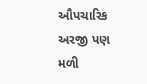ઔપચારિક અરજી પણ મળી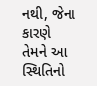નથી, જેના કારણે તેમને આ સ્થિતિનો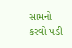સામનો કરવો પડી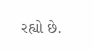રહ્યો છે.